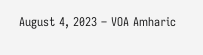August 4, 2023 – VOA Amharic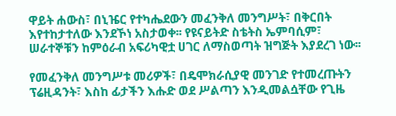ዋይት ሐውስ፣ በኒዤር የተካሔደውን መፈንቅለ መንግሥት፣ በቅርበት እየተከታተለው እንደኾነ አስታወቀ፡፡ የዩናይትድ ስቴትስ ኤምባሲም፣ ሠራተኞቹን ከምዕራብ አፍሪካዊቷ ሀገር ለማስወጣት ዝግጅት እያደረገ ነው፡፡

የመፈንቅለ መንግሥቱ መሪዎች፣ በዴሞክራሲያዊ መንገድ የተመረጡትን ፕሬዚዳንት፣ እስከ ፊታችን እሑድ ወደ ሥልጣን እንዲመልሷቸው የጊዜ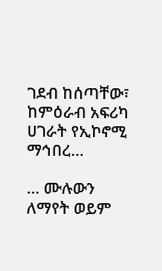ገደብ ከሰጣቸው፣ ከምዕራብ አፍሪካ ሀገራት የኢኮኖሚ ማኅበረ…

… ሙሉውን ለማየት ወይም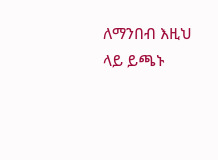ለማንበብ እዚህ ላይ ይጫኑ